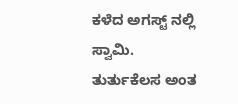ಕಳೆದ ಅಗಸ್ಟ್ ನಲ್ಲಿ ಸ್ವಾಮಿ.
ತುರ್ತುಕೆಲಸ ಅಂತ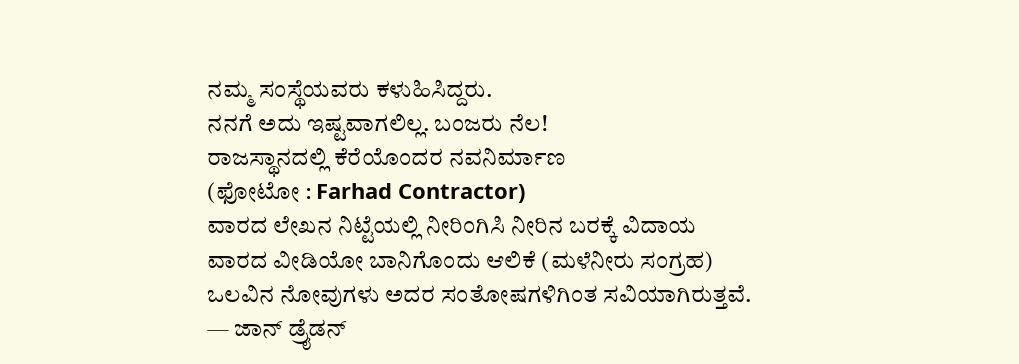ನಮ್ಮ ಸಂಸ್ಥೆಯವರು ಕಳುಹಿಸಿದ್ದರು.
ನನಗೆ ಅದು ಇಷ್ಟವಾಗಲಿಲ್ಲ. ಬಂಜರು ನೆಲ!
ರಾಜಸ್ಥಾನದಲ್ಲಿ ಕೆರೆಯೊಂದರ ನವನಿರ್ಮಾಣ
(ಫೋಟೋ : Farhad Contractor)
ವಾರದ ಲೇಖನ ನಿಟ್ಟೆಯಲ್ಲಿ ನೀರಿಂಗಿಸಿ ನೀರಿನ ಬರಕ್ಕೆ ವಿದಾಯ
ವಾರದ ವೀಡಿಯೋ ಬಾನಿಗೊಂದು ಆಲಿಕೆ (ಮಳೆನೀರು ಸಂಗ್ರಹ)
ಒಲವಿನ ನೋವುಗಳು ಅದರ ಸಂತೋಷಗಳಿಗಿಂತ ಸವಿಯಾಗಿರುತ್ತವೆ.
— ಜಾನ್ ಡ್ರೈಡನ್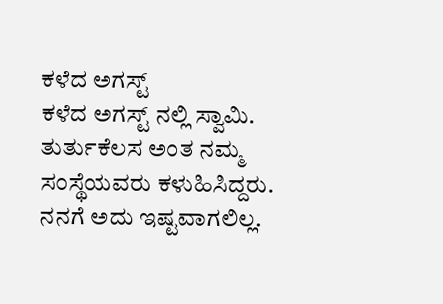ಕಳೆದ ಅಗಸ್ಟ್
ಕಳೆದ ಅಗಸ್ಟ್ ನಲ್ಲಿ ಸ್ವಾಮಿ.
ತುರ್ತುಕೆಲಸ ಅಂತ ನಮ್ಮ ಸಂಸ್ಥೆಯವರು ಕಳುಹಿಸಿದ್ದರು.
ನನಗೆ ಅದು ಇಷ್ಟವಾಗಲಿಲ್ಲ.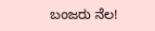ಬಂಜರು ನೆಲ!